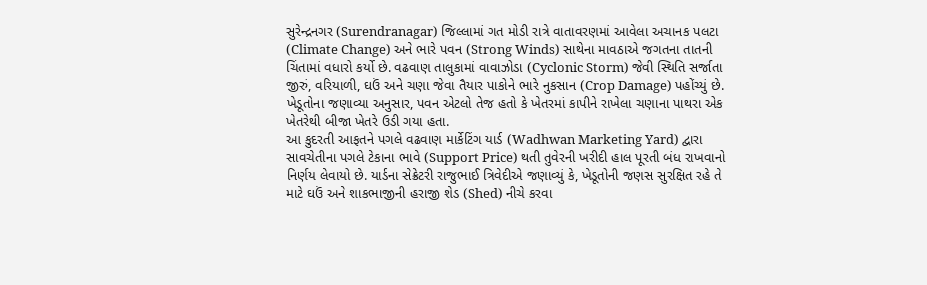સુરેન્દ્રનગર (Surendranagar) જિલ્લામાં ગત મોડી રાત્રે વાતાવરણમાં આવેલા અચાનક પલટા (Climate Change) અને ભારે પવન (Strong Winds) સાથેના માવઠાએ જગતના તાતની ચિંતામાં વધારો કર્યો છે. વઢવાણ તાલુકામાં વાવાઝોડા (Cyclonic Storm) જેવી સ્થિતિ સર્જાતા જીરું, વરિયાળી, ઘઉં અને ચણા જેવા તૈયાર પાકોને ભારે નુકસાન (Crop Damage) પહોંચ્યું છે. ખેડૂતોના જણાવ્યા અનુસાર, પવન એટલો તેજ હતો કે ખેતરમાં કાપીને રાખેલા ચણાના પાથરા એક ખેતરેથી બીજા ખેતરે ઉડી ગયા હતા.
આ કુદરતી આફતને પગલે વઢવાણ માર્કેટિંગ યાર્ડ (Wadhwan Marketing Yard) દ્વારા સાવચેતીના પગલે ટેકાના ભાવે (Support Price) થતી તુવેરની ખરીદી હાલ પૂરતી બંધ રાખવાનો નિર્ણય લેવાયો છે. યાર્ડના સેક્રેટરી રાજુભાઈ ત્રિવેદીએ જણાવ્યું કે, ખેડૂતોની જણસ સુરક્ષિત રહે તે માટે ઘઉં અને શાકભાજીની હરાજી શેડ (Shed) નીચે કરવા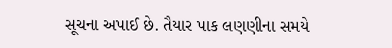સૂચના અપાઈ છે. તૈયાર પાક લણણીના સમયે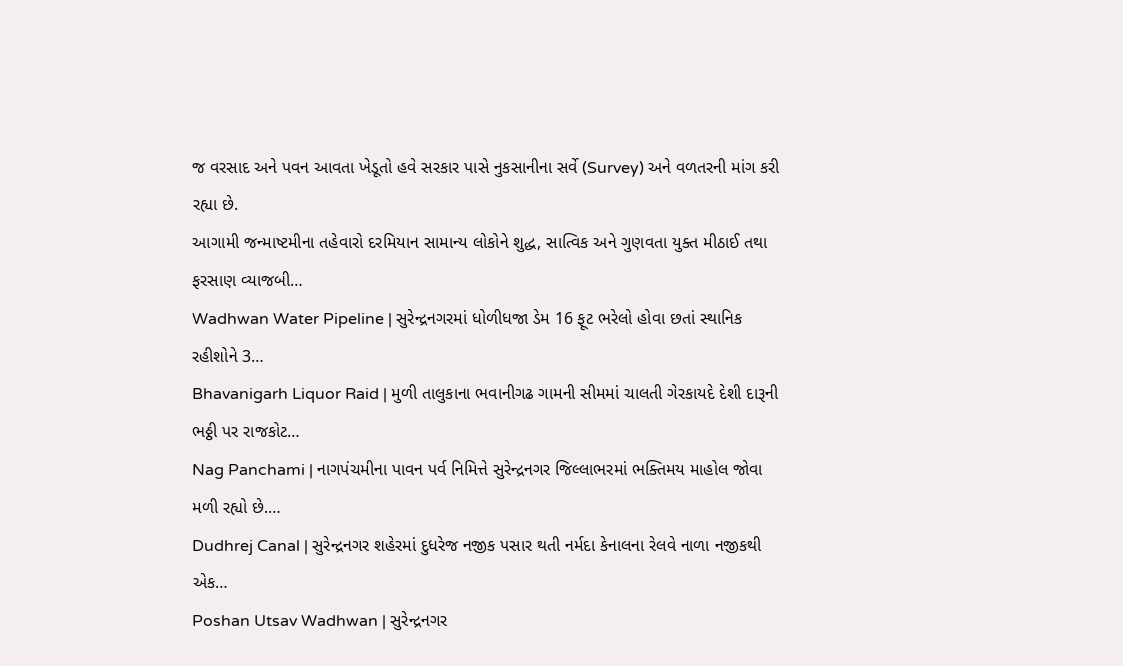જ વરસાદ અને પવન આવતા ખેડૂતો હવે સરકાર પાસે નુકસાનીના સર્વે (Survey) અને વળતરની માંગ કરી રહ્યા છે.
આગામી જન્માષ્ટમીના તહેવારો દરમિયાન સામાન્ય લોકોને શુદ્ધ, સાત્વિક અને ગુણવતા યુક્ત મીઠાઈ તથા ફરસાણ વ્યાજબી…
Wadhwan Water Pipeline | સુરેન્દ્રનગરમાં ધોળીધજા ડેમ 16 ફૂટ ભરેલો હોવા છતાં સ્થાનિક રહીશોને 3…
Bhavanigarh Liquor Raid | મુળી તાલુકાના ભવાનીગઢ ગામની સીમમાં ચાલતી ગેરકાયદે દેશી દારૂની ભઠ્ઠી પર રાજકોટ…
Nag Panchami | નાગપંચમીના પાવન પર્વ નિમિત્તે સુરેન્દ્રનગર જિલ્લાભરમાં ભક્તિમય માહોલ જોવા મળી રહ્યો છે.…
Dudhrej Canal | સુરેન્દ્રનગર શહેરમાં દુધરેજ નજીક પસાર થતી નર્મદા કેનાલના રેલવે નાળા નજીકથી એક…
Poshan Utsav Wadhwan | સુરેન્દ્રનગર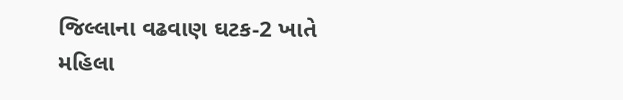જિલ્લાના વઢવાણ ઘટક-2 ખાતે મહિલા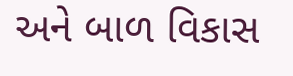અને બાળ વિકાસ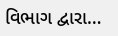વિભાગ દ્વારા…